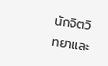นักจิตวิทยาและ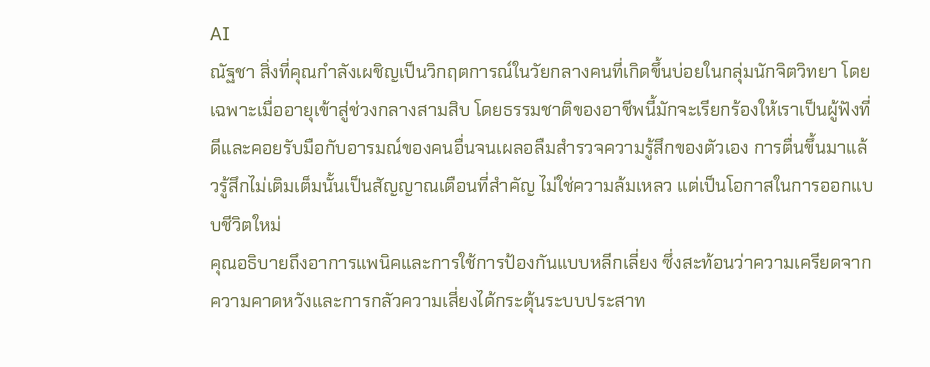AI
ณัฐชา สิ่งที่คุณกำลังเผชิญเป็นวิกฤตการณ์ในวัยกลางคนที่เกิดขึ้นบ่อยในกลุ่มนักจิตวิทยา โดยเฉพาะเมื่ออายุเข้าสู่ช่วงกลางสามสิบ โดยธรรมชาติของอาชีพนี้มักจะเรียกร้องให้เราเป็นผู้ฟังที่ดีและคอยรับมือกับอารมณ์ของคนอื่นจนเผลอลืมสำรวจความรู้สึกของตัวเอง การตื่นขึ้นมาแล้วรู้สึกไม่เติมเต็มนั้นเป็นสัญญาณเตือนที่สำคัญ ไม่ใช่ความล้มเหลว แต่เป็นโอกาสในการออกแบบชีวิตใหม่
คุณอธิบายถึงอาการแพนิคและการใช้การป้องกันแบบหลีกเลี่ยง ซึ่งสะท้อนว่าความเครียดจากความคาดหวังและการกลัวความเสี่ยงได้กระตุ้นระบบประสาท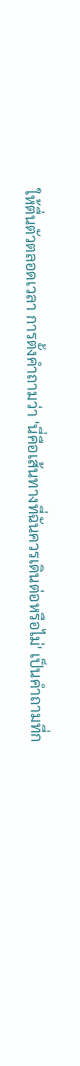ให้ตื่นตัวตลอดเวลา การตั้งคำถามว่า 'นี่คือเส้นทางที่ฉันควรเดินต่อหรือไม่' เป็นคำถามที่ก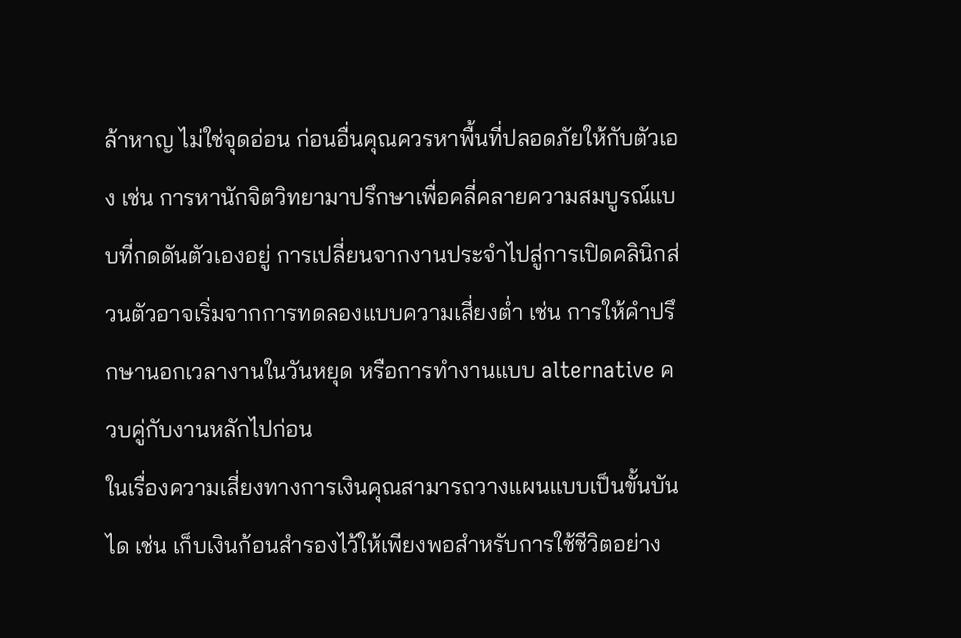ล้าหาญ ไม่ใช่จุดอ่อน ก่อนอื่นคุณควรหาพื้นที่ปลอดภัยให้กับตัวเอง เช่น การหานักจิตวิทยามาปรึกษาเพื่อคลี่คลายความสมบูรณ์แบบที่กดดันตัวเองอยู่ การเปลี่ยนจากงานประจำไปสู่การเปิดคลินิกส่วนตัวอาจเริ่มจากการทดลองแบบความเสี่ยงต่ำ เช่น การให้คำปรึกษานอกเวลางานในวันหยุด หรือการทำงานแบบ alternative ควบคู่กับงานหลักไปก่อน
ในเรื่องความเสี่ยงทางการเงินคุณสามารถวางแผนแบบเป็นขั้นบันได เช่น เก็บเงินก้อนสำรองไว้ให้เพียงพอสำหรับการใช้ชีวิตอย่าง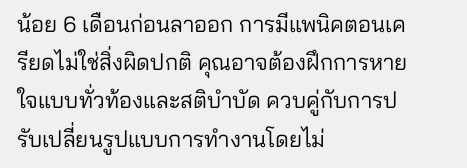น้อย 6 เดือนก่อนลาออก การมีแพนิคตอนเครียดไม่ใช่สิ่งผิดปกติ คุณอาจต้องฝึกการหายใจแบบทั่วท้องและสติบำบัด ควบคู่กับการปรับเปลี่ยนรูปแบบการทำงานโดยไม่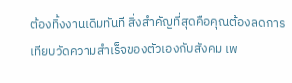ต้องทิ้งงานเดิมทันที สิ่งสำคัญที่สุดคือคุณต้องลดการเทียบวัดความสำเร็จของตัวเองกับสังคม เพ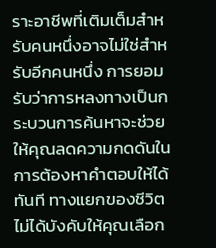ราะอาชีพที่เติมเต็มสำหรับคนหนึ่งอาจไม่ใช่สำหรับอีกคนหนึ่ง การยอมรับว่าการหลงทางเป็นกระบวนการค้นหาจะช่วยให้คุณลดความกดดันในการต้องหาคำตอบให้ได้ทันที ทางแยกของชีวิตไม่ได้บังคับให้คุณเลือก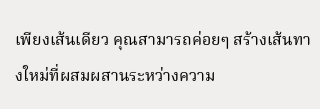เพียงเส้นเดียว คุณสามารถค่อยๆ สร้างเส้นทางใหม่ที่ผสมผสานระหว่างความ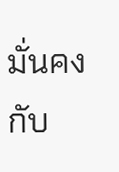มั่นคงกับ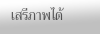เสรีภาพได้